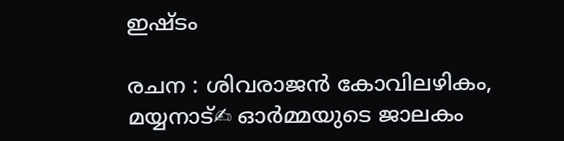ഇഷ്‌ടം

രചന : ശിവരാജൻ കോവിലഴികം, മയ്യനാട്✍ ഓർമ്മയുടെ ജാലകം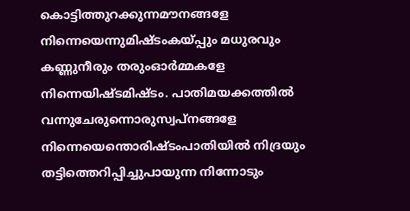കൊട്ടിത്തുറക്കുന്നമൗനങ്ങളേ നിന്നെയെന്നുമിഷ്‌ടംകയ്പ്പും മധുരവും കണ്ണുനീരും തരുംഓർമ്മകളേ നിന്നെയിഷ്‌ടമിഷ്‌ടം. പാതിമയക്കത്തിൽ വന്നുചേരുന്നൊരുസ്വപ്നങ്ങളേ നിന്നെയെന്തൊരിഷ്‌ടംപാതിയിൽ നിദ്രയും തട്ടിത്തെറിപ്പിച്ചുപായുന്ന നിന്നോടും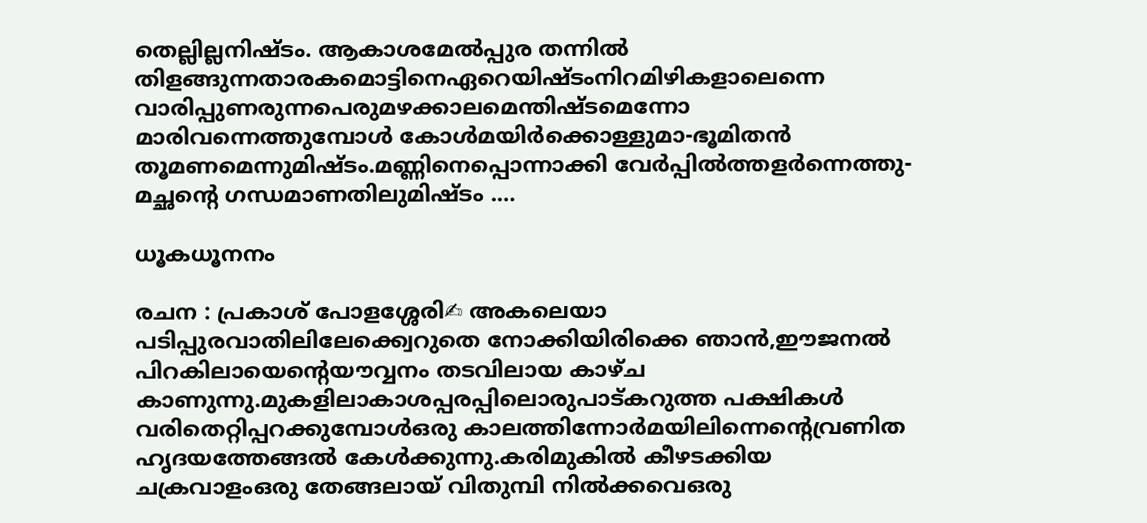തെല്ലില്ലനിഷ്‌ടം. ആകാശമേൽപ്പുര തന്നിൽ തിളങ്ങുന്നതാരകമൊട്ടിനെഏറെയിഷ്‌ടംനിറമിഴികളാലെന്നെ വാരിപ്പുണരുന്നപെരുമഴക്കാലമെന്തിഷ്ടമെന്നോ മാരിവന്നെത്തുമ്പോള്‍ കോള്‍മയിര്‍ക്കൊള്ളുമാ-ഭൂമിതന്‍ തൂമണമെന്നുമിഷ്ടം.മണ്ണിനെപ്പൊന്നാക്കി വേര്‍പ്പിൽത്തളര്‍ന്നെത്തു-മച്ഛന്റെ ഗന്ധമാണതിലുമിഷ്ടം .…

ധൂകധൂനനം

രചന : പ്രകാശ് പോളശ്ശേരി✍ അകലെയാ പടിപ്പുരവാതിലിലേക്ക്വെറുതെ നോക്കിയിരിക്കെ ഞാൻ,ഈജനൽ പിറകിലായെൻ്റെയൗവ്വനം തടവിലായ കാഴ്ച കാണുന്നു.മുകളിലാകാശപ്പരപ്പിലൊരുപാട്കറുത്ത പക്ഷികൾ വരിതെറ്റിപ്പറക്കുമ്പോൾഒരു കാലത്തിന്നോർമയിലിന്നെൻ്റെവ്രണിത ഹൃദയത്തേങ്ങൽ കേൾക്കുന്നു.കരിമുകിൽ കീഴടക്കിയ ചക്രവാളംഒരു തേങ്ങലായ് വിതുമ്പി നിൽക്കവെഒരു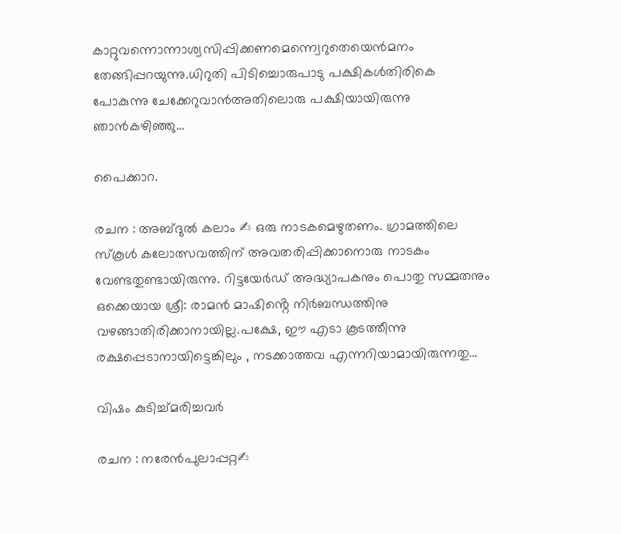കാറ്റുവന്നൊന്നാശ്വസിപ്പിക്കണമെന്ന്വെറുതെയെൻമനം തേങ്ങിപ്പറയുന്നു.ധിറുതി പിടിച്ചൊരുപാടു പക്ഷികൾതിരികെ പോകുന്നു ചേക്കേറുവാൻഅതിലൊരു പക്ഷിയായിരുന്നു ഞാൻകഴിഞ്ഞു…

പൈക്കാറ.

രചന : അബ്ദുൽ കലാം ✍ ഒരു നാടകമെഴുതണം. ഗ്രാമത്തിലെ സ്കൂൾ കലോത്സവത്തിന് അവതരിപ്പിക്കാനൊരു നാടകം വേണ്ടതുണ്ടായിരുന്നു. റിട്ടയേർഡ് അദ്ധ്യാപകനും പൊതു സമ്മതനും ഒക്കെയായ ശ്രീ: രാമൻ മാഷിൻ്റെ നിർബന്ധത്തിനു വഴങ്ങാതിരിക്കാനായില്ല.പക്ഷേ, ഈ എടാ കൂടത്തീന്നു രക്ഷപ്പെടാനായിട്ടെങ്കിലും , നടക്കാത്തവ എന്നറിയാമായിരുന്നതു…

വിഷം കുടിച്ച്മരിച്ചവര്‍

രചന : നരേന്‍പുലാപ്പറ്റ✍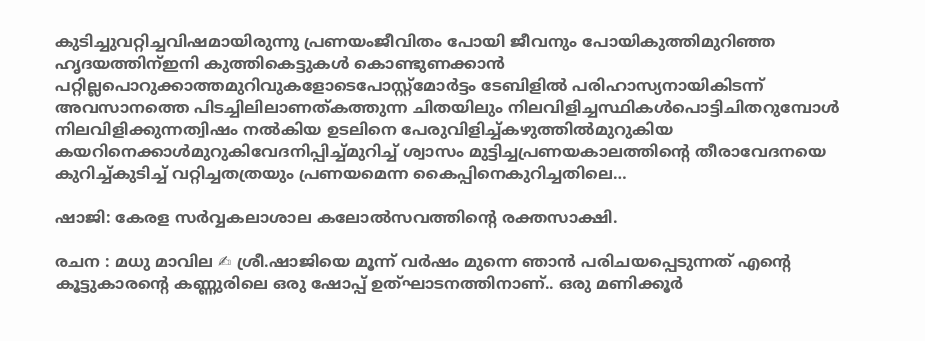കുടിച്ചുവറ്റിച്ചവിഷമായിരുന്നു പ്രണയംജീവിതം പോയി ജീവനും പോയികുത്തിമുറിഞ്ഞ ഹൃദയത്തിന്ഇനി കുത്തികെട്ടുകള്‍ കൊണ്ടുണക്കാന്‍ പറ്റില്ലപൊറുക്കാത്തമുറിവുകളോടെപോസ്റ്റ്മോര്‍ട്ടം ടേബിളില്‍ പരിഹാസ്യനായികിടന്ന് അവസാനത്തെ പിടച്ചിലിലാണത്കത്തുന്ന ചിതയിലും നിലവിളിച്ചസ്ഥികള്‍പൊട്ടിചിതറുമ്പോള്‍ നിലവിളിക്കുന്നത്വിഷം നല്‍കിയ ഉടലിനെ പേരുവിളിച്ച്കഴുത്തില്‍മുറുകിയ കയറിനെക്കാള്‍മുറുകിവേദനിപ്പിച്ച്മുറിച്ച് ശ്വാസം മുട്ടിച്ചപ്രണയകാലത്തിന്‍റെ തീരാവേദനയെ കുറിച്ച്കുടിച്ച് വറ്റിച്ചതത്രയും പ്രണയമെന്ന കൈപ്പിനെകുറിച്ചതിലെ…

ഷാജി: കേരള സർവ്വകലാശാല കലോൽസവത്തിൻ്റെ രക്തസാക്ഷി.

രചന : മധു മാവില ✍ ശ്രീ.ഷാജിയെ മൂന്ന് വർഷം മുന്നെ ഞാൻ പരിചയപ്പെടുന്നത് എൻ്റെ കൂട്ടുകാരൻ്റെ കണ്ണുരിലെ ഒരു ഷോപ്പ് ഉത്ഘാടനത്തിനാണ്.. ഒരു മണിക്കൂർ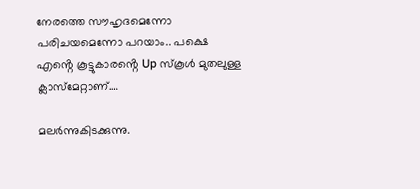നേരത്തെ സൗഹൃദമെന്നോ പരിചയമെന്നോ പറയാം.. പക്ഷെ എൻ്റെ കൂട്ടുകാരൻ്റെ Up സ്കൂൾ മുതലുള്ള ക്ലാസ്മേറ്റാണ്.…

മലർന്നുകിടക്കുന്നു.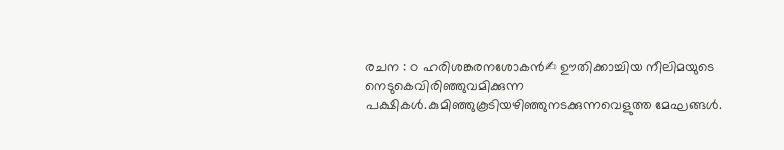രചന : ഠ ഹരിശങ്കരനശോകൻ✍ ഊതിക്കാച്ചിയ നീലിമയുടെ നെടുകെവിരിഞ്ഞുവമിക്കുന്ന പക്ഷികൾ.കുമിഞ്ഞുകൂടിയഴിഞ്ഞുനടക്കുന്നവെളുത്ത മേഘങ്ങൾ.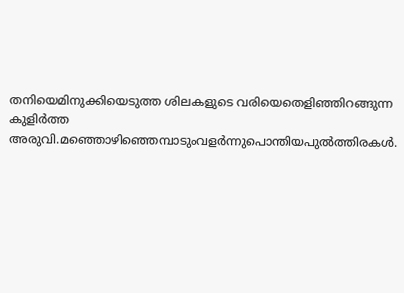തനിയെമിനുക്കിയെടുത്ത ശിലകളുടെ വരിയെതെളിഞ്ഞിറങ്ങുന്ന കുളിർത്ത അരുവി.മഞ്ഞൊഴിഞ്ഞെമ്പാടുംവളർന്നുപൊന്തിയപുൽത്തിരകൾ.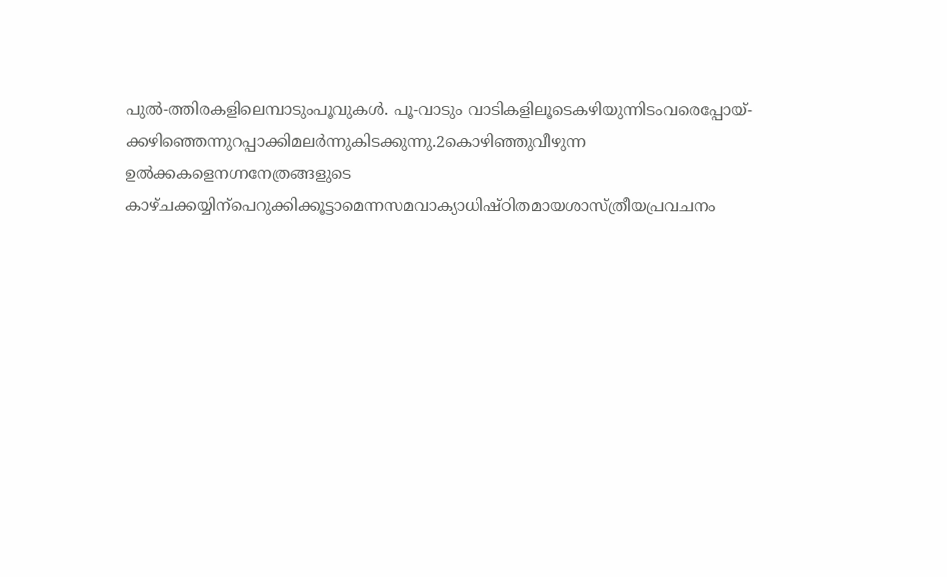പുൽ-ത്തിരകളിലെമ്പാടുംപൂവുകൾ. പൂ-വാടും വാടികളിലൂടെകഴിയുന്നിടംവരെപ്പോയ്-ക്കഴിഞ്ഞെന്നുറപ്പാക്കിമലർന്നുകിടക്കുന്നു.2കൊഴിഞ്ഞുവീഴുന്ന ഉൽക്കകളെനഗ്നനേത്രങ്ങളുടെ കാഴ്ചക്കയ്യിന്പെറുക്കിക്കൂട്ടാമെന്നസമവാക്യാധിഷ്ഠിതമായശാസ്ത്രീയപ്രവചനം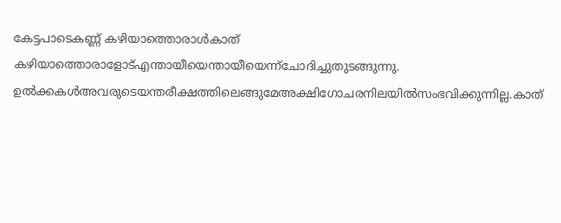കേട്ടപാടെകണ്ണ് കഴിയാത്തൊരാൾകാത് കഴിയാത്തൊരാളോട്എന്തായീയെന്തായീയെന്ന്ചോദിച്ചുതുടങ്ങുന്നു. ഉൽക്കകൾഅവരുടെയന്തരീക്ഷത്തിലെങ്ങുമേഅക്ഷിഗോചരനിലയിൽസംഭവിക്കുന്നില്ല.കാത്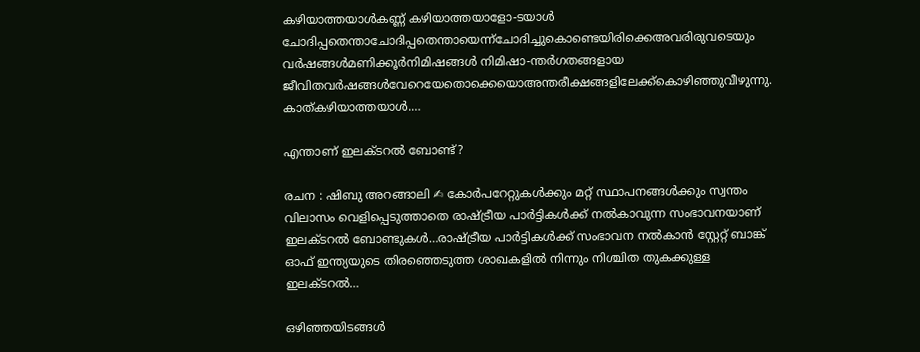കഴിയാത്തയാൾകണ്ണ് കഴിയാത്തയാളോ-ടയാൾ ചോദിപ്പതെന്താചോദിപ്പതെന്തായെന്ന്ചോദിച്ചുകൊണ്ടെയിരിക്കെഅവരിരുവടെയും വർഷങ്ങൾമണിക്കൂർനിമിഷങ്ങൾ നിമിഷാ-ന്തർഗതങ്ങളായ ജീവിതവർഷങ്ങൾവേറെയേതൊക്കെയൊഅന്തരീക്ഷങ്ങളിലേക്ക്കൊഴിഞ്ഞുവീഴുന്നു. കാത്കഴിയാത്തയാൾ.…

എന്താണ് ഇലക്ടറൽ ബോണ്ട്?

രചന : ഷിബു അറങ്ങാലി ✍ കോർപറേറ്റുകൾക്കും മറ്റ് സ്ഥാപനങ്ങൾക്കും സ്വന്തം വിലാസം വെളിപ്പെടുത്താതെ രാഷ്ട്രീയ പാർട്ടികൾക്ക് നൽകാവുന്ന സംഭാവനയാണ് ഇലക്ടറൽ ബോണ്ടുകൾ…രാഷ്ട്രീയ പാർട്ടികൾക്ക് സംഭാവന നൽകാൻ സ്റ്റേറ്റ് ബാങ്ക് ഓഫ് ഇന്ത്യയുടെ തിരഞ്ഞെടുത്ത ശാഖകളിൽ നിന്നും നിശ്ചിത തുകക്കുള്ള ഇലക്ടറൽ…

ഒഴിഞ്ഞയിടങ്ങൾ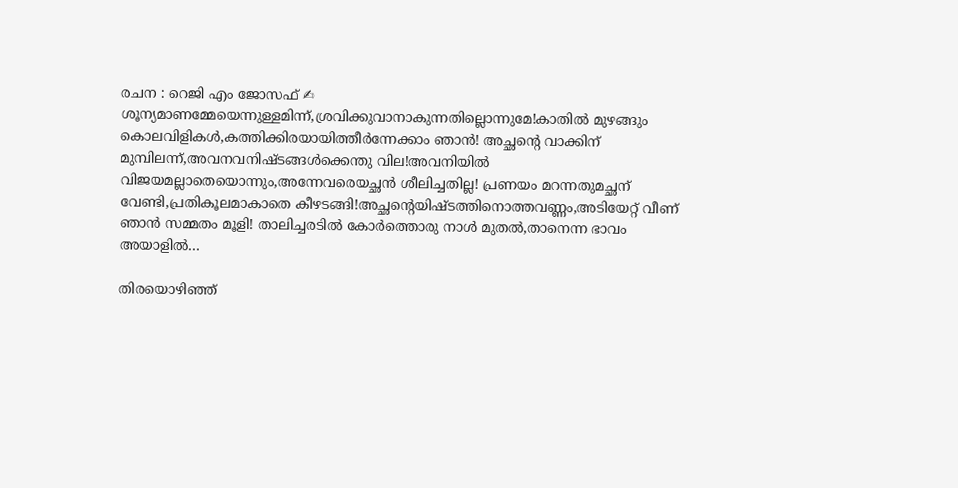രചന : റെജി എം ജോസഫ് ✍ ശൂന്യമാണമ്മേയെന്നുള്ളമിന്ന്,ശ്രവിക്കുവാനാകുന്നതില്ലൊന്നുമേ!കാതിൽ മുഴങ്ങും കൊലവിളികൾ,കത്തിക്കിരയായിത്തീർന്നേക്കാം ഞാൻ! അച്ഛന്റെ വാക്കിന് മുമ്പിലന്ന്,അവനവനിഷ്ടങ്ങൾക്കെന്തു വില!അവനിയിൽ വിജയമല്ലാതെയൊന്നും,അന്നേവരെയച്ഛൻ ശീലിച്ചതില്ല! പ്രണയം മറന്നതുമച്ഛന് വേണ്ടി,പ്രതികൂലമാകാതെ കീഴടങ്ങി!അച്ഛന്റെയിഷ്ടത്തിനൊത്തവണ്ണം,അടിയേറ്റ് വീണ് ഞാൻ സമ്മതം മൂളി! താലിച്ചരടിൽ കോർത്തൊരു നാൾ മുതൽ,താനെന്ന ഭാവം അയാളിൽ…

തിരയൊഴിഞ്ഞ്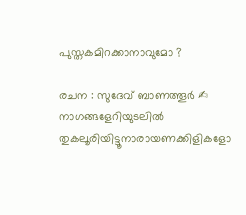പുസ്തകമിറക്കാനാവുമോ ?

രചന : സുദേവ് ബാണത്തൂർ ✍ നാഗങ്ങളേറിയുടലിൽ തുകലൂരിയിട്ടൂനാരായണക്കിളികളോ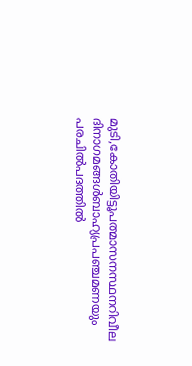മുടി,കോതിയിട്ടൂപത്മാസനസ്ഥനറിവീല ദിനാഗമങ്ങൾബാഹ്യപ്രപഞ്ചമണയും പരചിൽപദത്തിൽ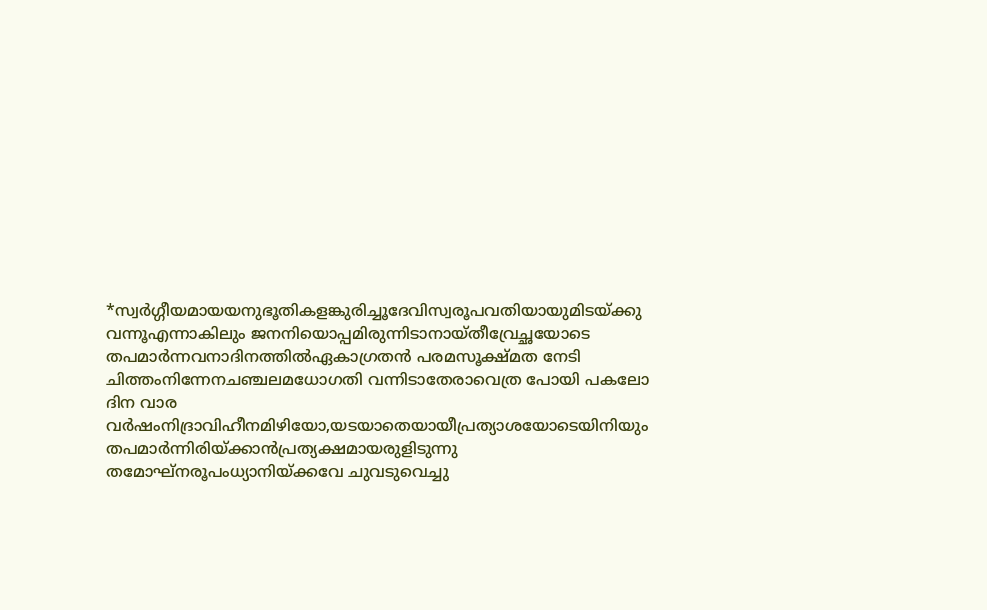*സ്വർഗ്ഗീയമായയനുഭൂതികളങ്കുരിച്ചൂദേവിസ്വരൂപവതിയായുമിടയ്ക്കു വന്നൂഎന്നാകിലും ജനനിയൊപ്പമിരുന്നിടാനായ്തീവ്രേച്ഛയോടെ തപമാർന്നവനാദിനത്തിൽഏകാഗ്രതൻ പരമസൂക്ഷ്മത നേടി ചിത്തംനിന്നേനചഞ്ചലമധോഗതി വന്നിടാതേരാവെത്ര പോയി പകലോ ദിന വാര വർഷംനിദ്രാവിഹീനമിഴിയോ,യടയാതെയായീപ്രത്യാശയോടെയിനിയും തപമാർന്നിരിയ്ക്കാൻപ്രത്യക്ഷമായരുളിടുന്നു തമോഘ്നരൂപംധ്യാനിയ്ക്കവേ ചുവടുവെച്ചു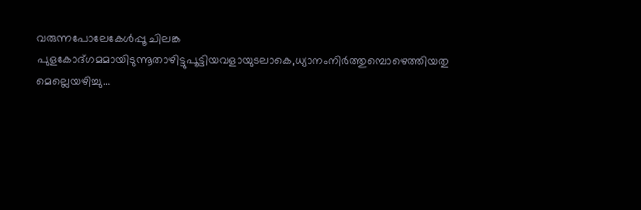വരുന്നപോലേകേൾപ്പൂ ചിലങ്ക പുളകോദ്ഗമമായിടുന്നൂതാഴിട്ടുപൂട്ടിയവളായുടലാകെ,ധ്യാനംനിർത്തുമ്പൊഴെത്തിയതു മെല്ലെയഴിച്ചു…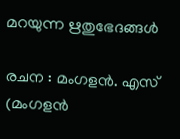മറയുന്ന ഋതുഭേദങ്ങൾ

രചന : മംഗളൻ. എസ് (മംഗളൻ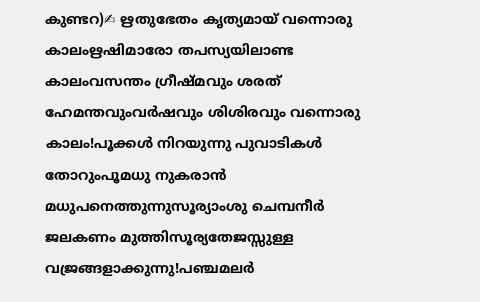കുണ്ടറ)✍ ഋതുഭേതം കൃത്യമായ് വന്നൊരു കാലംഋഷിമാരോ തപസ്യയിലാണ്ട കാലംവസന്തം ഗ്രീഷ്മവും ശരത് ഹേമന്തവുംവർഷവും ശിശിരവും വന്നൊരു കാലം!പൂക്കൾ നിറയുന്നു പുവാടികൾ തോറുംപൂമധു നുകരാൻ മധുപനെത്തുന്നുസൂര്യാംശു ചെമ്പനീർ ജലകണം മുത്തിസൂര്യതേജസ്സുള്ള വജ്രങ്ങളാക്കുന്നു!പഞ്ചമലർ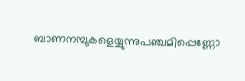ബാണനമ്പുകളെയ്യുന്നുപഞ്ചമിപ്പെണ്ണോ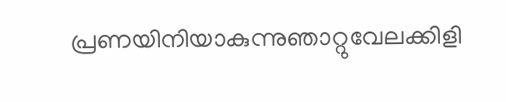പ്രണയിനിയാകുന്നുഞാറ്റുവേലക്കിളി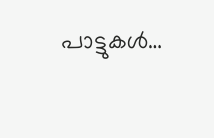പാട്ടുകൾ…